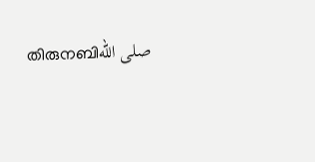തിരുനബിصلى الله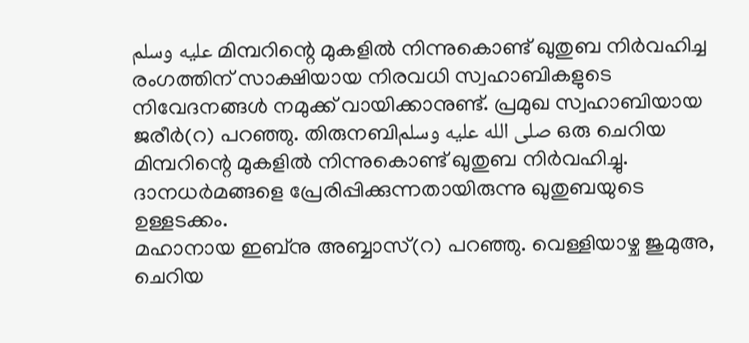عليه وسلم മിമ്പറിന്റെ മുകളിൽ നിന്നുകൊണ്ട് ഖുതുബ നിർവഹിച്ച രംഗത്തിന് സാക്ഷിയായ നിരവധി സ്വഹാബികളുടെ നിവേദനങ്ങൾ നമുക്ക് വായിക്കാനുണ്ട്. പ്രമുഖ സ്വഹാബിയായ ജരീർ(റ) പറഞ്ഞു. തിരുനബിصلى الله عليه وسلم ഒരു ചെറിയ മിമ്പറിന്റെ മുകളിൽ നിന്നുകൊണ്ട് ഖുതുബ നിർവഹിച്ചു. ദാനധർമങ്ങളെ പ്രേരിപ്പിക്കുന്നതായിരുന്നു ഖുതുബയുടെ ഉള്ളടക്കം.
മഹാനായ ഇബ്നു അബ്ബാസ്(റ) പറഞ്ഞു. വെള്ളിയാഴ്ച ജുമുഅ, ചെറിയ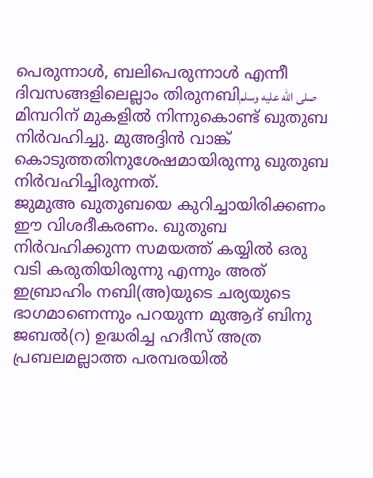പെരുന്നാൾ, ബലിപെരുന്നാൾ എന്നീ ദിവസങ്ങളിലെല്ലാം തിരുനബിصلى الله عليه وسلم മിമ്പറിന് മുകളിൽ നിന്നുകൊണ്ട് ഖുതുബ നിർവഹിച്ചു. മുഅദ്ദിൻ വാങ്ക് കൊടുത്തതിനുശേഷമായിരുന്നു ഖുതുബ നിർവഹിച്ചിരുന്നത്.
ജുമുഅ ഖുതുബയെ കുറിച്ചായിരിക്കണം ഈ വിശദീകരണം. ഖുതുബ നിർവഹിക്കുന്ന സമയത്ത് കയ്യിൽ ഒരു വടി കരുതിയിരുന്നു എന്നും അത് ഇബ്രാഹിം നബി(അ)യുടെ ചര്യയുടെ ഭാഗമാണെന്നും പറയുന്ന മുആദ് ബിനു ജബൽ(റ) ഉദ്ധരിച്ച ഹദീസ് അത്ര പ്രബലമല്ലാത്ത പരമ്പരയിൽ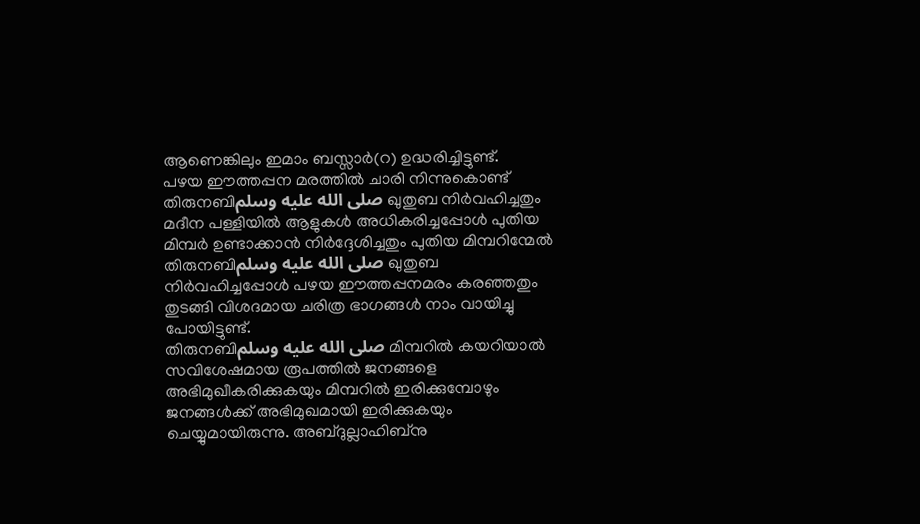ആണെങ്കിലും ഇമാം ബസ്സാർ(റ) ഉദ്ധരിച്ചിട്ടുണ്ട്.
പഴയ ഈത്തപ്പന മരത്തിൽ ചാരി നിന്നുകൊണ്ട് തിരുനബിصلى الله عليه وسلم ഖുതുബ നിർവഹിച്ചതും മദീന പള്ളിയിൽ ആളുകൾ അധികരിച്ചപ്പോൾ പുതിയ മിമ്പർ ഉണ്ടാക്കാൻ നിർദ്ദേശിച്ചതും പുതിയ മിമ്പറിന്മേൽ തിരുനബിصلى الله عليه وسلم ഖുതുബ നിർവഹിച്ചപ്പോൾ പഴയ ഈത്തപ്പനമരം കരഞ്ഞതും തുടങ്ങി വിശദമായ ചരിത്ര ഭാഗങ്ങൾ നാം വായിച്ചു പോയിട്ടുണ്ട്.
തിരുനബിصلى الله عليه وسلم മിമ്പറിൽ കയറിയാൽ സവിശേഷമായ രൂപത്തിൽ ജനങ്ങളെ അഭിമുഖീകരിക്കുകയും മിമ്പറിൽ ഇരിക്കുമ്പോഴും ജനങ്ങൾക്ക് അഭിമുഖമായി ഇരിക്കുകയും ചെയ്യുമായിരുന്നു. അബ്ദുല്ലാഹിബ്നു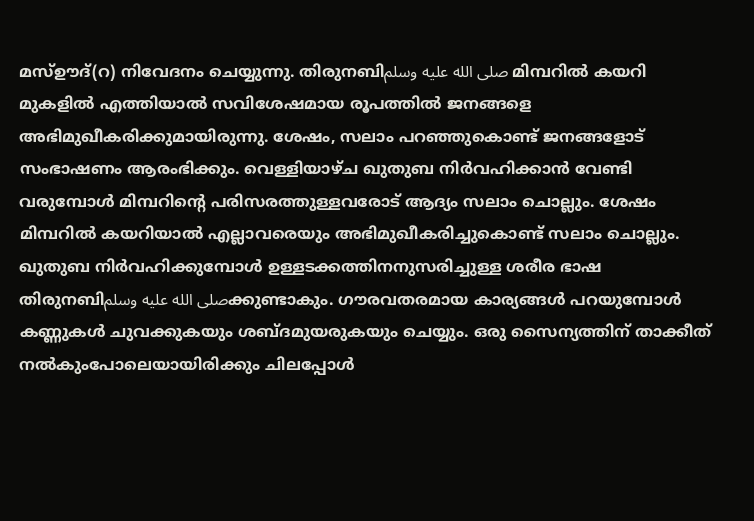മസ്ഊദ്(റ) നിവേദനം ചെയ്യുന്നു. തിരുനബിصلى الله عليه وسلم മിമ്പറിൽ കയറി മുകളിൽ എത്തിയാൽ സവിശേഷമായ രൂപത്തിൽ ജനങ്ങളെ അഭിമുഖീകരിക്കുമായിരുന്നു. ശേഷം, സലാം പറഞ്ഞുകൊണ്ട് ജനങ്ങളോട് സംഭാഷണം ആരംഭിക്കും. വെള്ളിയാഴ്ച ഖുതുബ നിർവഹിക്കാൻ വേണ്ടി വരുമ്പോൾ മിമ്പറിന്റെ പരിസരത്തുള്ളവരോട് ആദ്യം സലാം ചൊല്ലും. ശേഷം മിമ്പറിൽ കയറിയാൽ എല്ലാവരെയും അഭിമുഖീകരിച്ചുകൊണ്ട് സലാം ചൊല്ലും.
ഖുതുബ നിർവഹിക്കുമ്പോൾ ഉള്ളടക്കത്തിനനുസരിച്ചുള്ള ശരീര ഭാഷ തിരുനബിصلى الله عليه وسلمക്കുണ്ടാകും. ഗൗരവതരമായ കാര്യങ്ങൾ പറയുമ്പോൾ കണ്ണുകൾ ചുവക്കുകയും ശബ്ദമുയരുകയും ചെയ്യും. ഒരു സൈന്യത്തിന് താക്കീത് നൽകുംപോലെയായിരിക്കും ചിലപ്പോൾ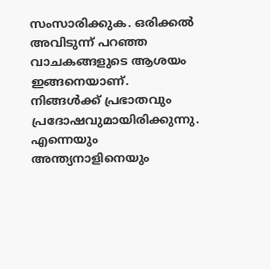സംസാരിക്കുക. ഒരിക്കൽ അവിടുന്ന് പറഞ്ഞ വാചകങ്ങളുടെ ആശയം ഇങ്ങനെയാണ്. നിങ്ങൾക്ക് പ്രഭാതവും പ്രദോഷവുമായിരിക്കുന്നു. എന്നെയും അന്ത്യനാളിനെയും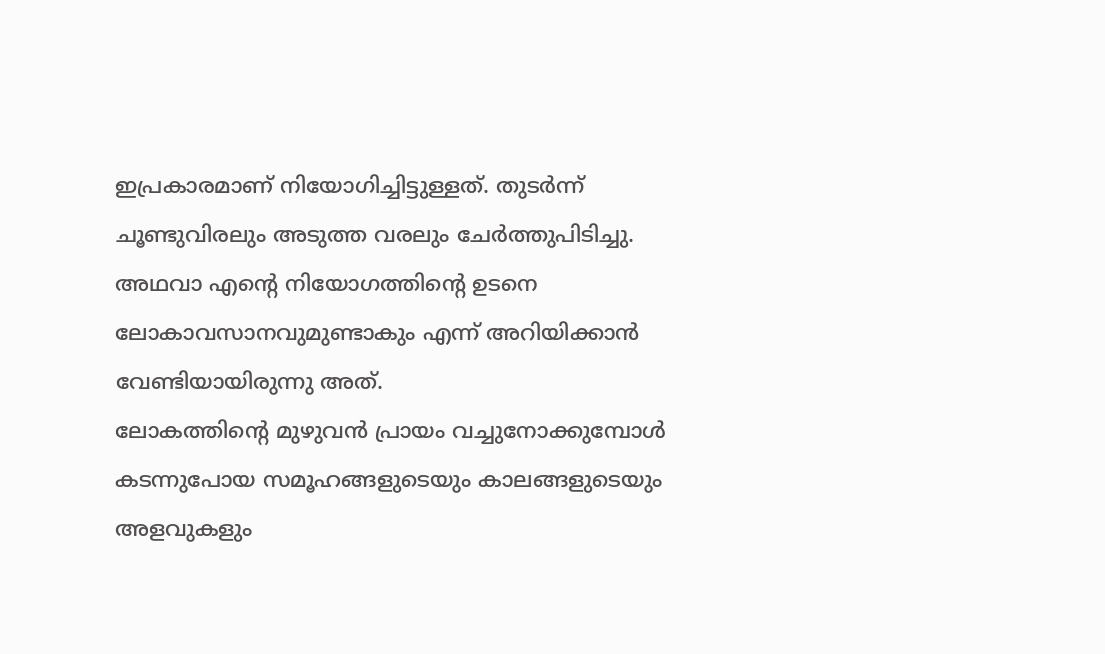ഇപ്രകാരമാണ് നിയോഗിച്ചിട്ടുള്ളത്. തുടർന്ന് ചൂണ്ടുവിരലും അടുത്ത വരലും ചേർത്തുപിടിച്ചു. അഥവാ എന്റെ നിയോഗത്തിന്റെ ഉടനെ ലോകാവസാനവുമുണ്ടാകും എന്ന് അറിയിക്കാൻ വേണ്ടിയായിരുന്നു അത്.
ലോകത്തിന്റെ മുഴുവൻ പ്രായം വച്ചുനോക്കുമ്പോൾ കടന്നുപോയ സമൂഹങ്ങളുടെയും കാലങ്ങളുടെയും അളവുകളും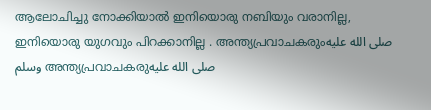ആലോചിച്ചു നോക്കിയാൽ ഇനിയൊരു നബിയും വരാനില്ല, ഇനിയൊരു യുഗവും പിറക്കാനില്ല . അന്ത്യപ്രവാചകരുംصلى الله عليه وسلم അന്ത്യപ്രവാചകരുصلى الله عليه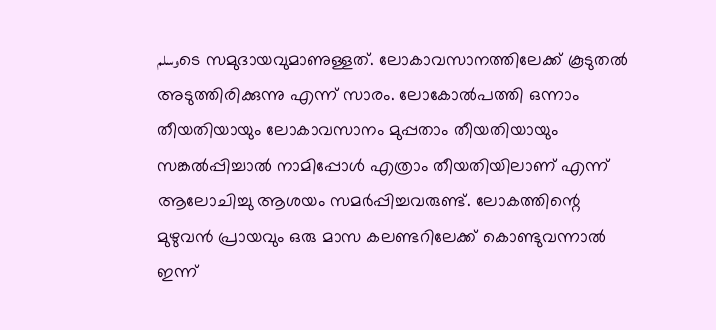وسلمടെ സമുദായവുമാണുള്ളത്. ലോകാവസാനത്തിലേക്ക് കൂടുതൽ അടുത്തിരിക്കുന്നു എന്ന് സാരം. ലോകോൽപത്തി ഒന്നാം തീയതിയായും ലോകാവസാനം മുപ്പതാം തീയതിയായും സങ്കൽപ്പിച്ചാൽ നാമിപ്പോൾ എത്രാം തീയതിയിലാണ് എന്ന് ആലോചിച്ചു ആശയം സമർപ്പിച്ചവരുണ്ട്. ലോകത്തിന്റെ മുഴുവൻ പ്രായവും ഒരു മാസ കലണ്ടറിലേക്ക് കൊണ്ടുവന്നാൽ ഇന്ന്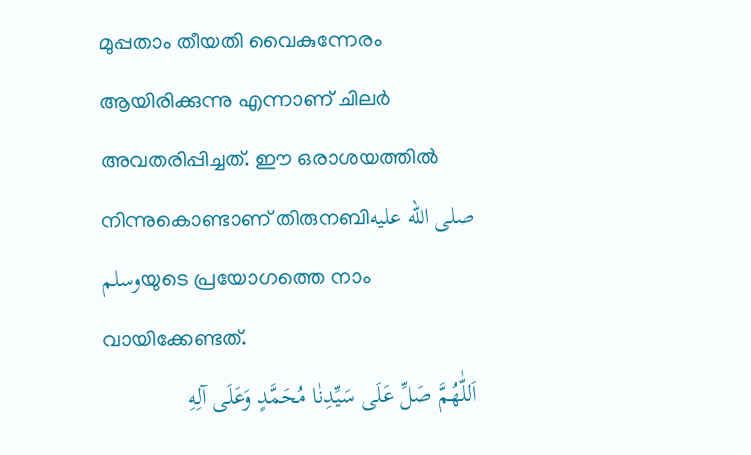മുപ്പതാം തീയതി വൈകുന്നേരം ആയിരിക്കുന്നു എന്നാണ് ചിലർ അവതരിപ്പിച്ചത്. ഈ ഒരാശയത്തിൽ നിന്നുകൊണ്ടാണ് തിരുനബിصلى الله عليه وسلمയുടെ പ്രയോഗത്തെ നാം വായിക്കേണ്ടത്.
اَللّٰهُمَّ صَلِّ عَلَى سَيِّدِنٰا مُحَمَّدٍ وَعَلَى آلِهِ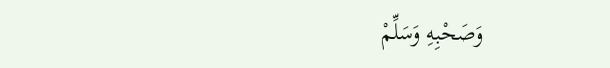وَصَحْبِهِ وَسَلِّمْ